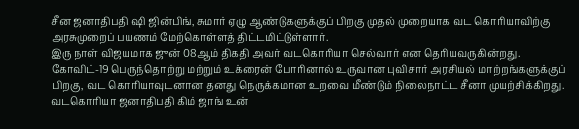சீன ஜனாதிபதி ஷி ஜின்பிங், சுமார் ஏழு ஆண்டுகளுக்குப் பிறகு முதல் முறையாக வட கொரியாவிற்கு அரசுமுறைப் பயணம் மேற்கொள்ளத் திட்டமிட்டுள்ளார்.
இரு நாள் விஜயமாக ஜுன் 08ஆம் திகதி அவர் வடகொரியா செல்வார் என தெரியவருகின்றது.
கோவிட்-19 பெருந்தொற்று மற்றும் உக்ரைன் போரினால் உருவான புவிசார் அரசியல் மாற்றங்களுக்குப் பிறகு, வட கொரியாவுடனான தனது நெருக்கமான உறவை மீண்டும் நிலைநாட்ட சீனா முயற்சிக்கிறது.
வடகொரியா ஜனாதிபதி கிம் ஜாங் உன்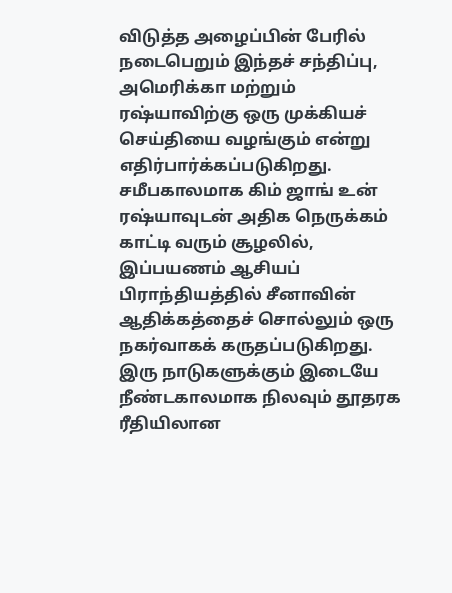விடுத்த அழைப்பின் பேரில் நடைபெறும் இந்தச் சந்திப்பு, அமெரிக்கா மற்றும் ரஷ்யாவிற்கு ஒரு முக்கியச் செய்தியை வழங்கும் என்று எதிர்பார்க்கப்படுகிறது.
சமீபகாலமாக கிம் ஜாங் உன் ரஷ்யாவுடன் அதிக நெருக்கம் காட்டி வரும் சூழலில், இப்பயணம் ஆசியப் பிராந்தியத்தில் சீனாவின் ஆதிக்கத்தைச் சொல்லும் ஒரு நகர்வாகக் கருதப்படுகிறது.
இரு நாடுகளுக்கும் இடையே நீண்டகாலமாக நிலவும் தூதரக ரீதியிலான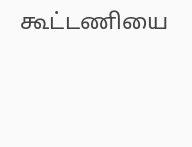கூட்டணியை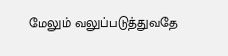மேலும் வலுப்படுத்துவதே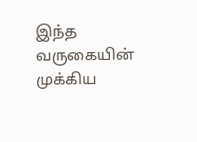இந்த வருகையின் முக்கிய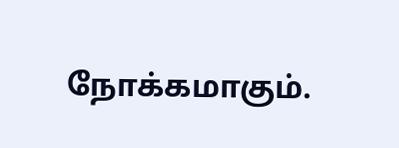நோக்கமாகும்.